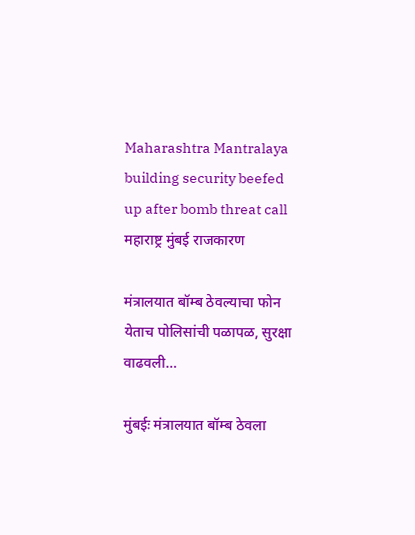Maharashtra Mantralaya building security beefed up after bomb threat call
महाराष्ट्र मुंबई राजकारण

मंत्रालयात बॉम्ब ठेवल्याचा फोन येताच पोलिसांची पळापळ, सुरक्षा वाढवली…

मुंबईः मंत्रालयात बॉम्ब ठेवला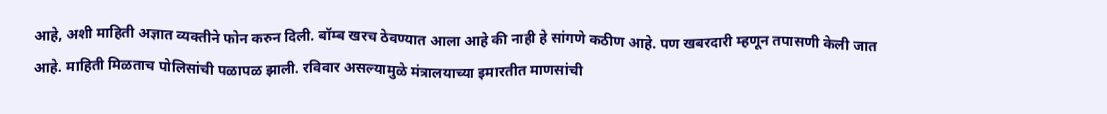आहे, अशी माहिती अज्ञात व्यक्तीने फोन करुन दिली. बॉम्ब खरच ठेवण्यात आला आहे की नाही हे सांगणे कठीण आहे. पण खबरदारी म्हणून तपासणी केली जात आहे. माहिती मिळताच पोलिसांची पळापळ झाली. रविवार असल्यामुळे मंत्रालयाच्या इमारतीत माणसांची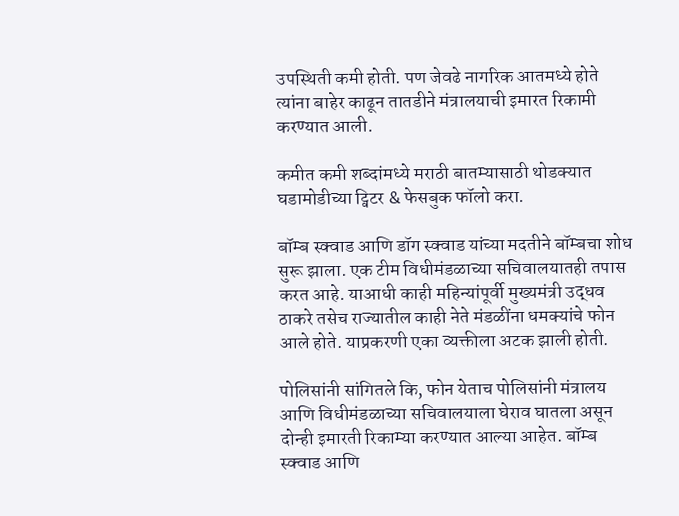उपस्थिती कमी होती. पण जेवढे नागरिक आतमध्ये होते त्यांना बाहेर काढून तातडीने मंत्रालयाची इमारत रिकामी करण्यात आली.

कमीत कमी शब्दांमध्ये मराठी बातम्यासाठी थोडक्यात घडामोडीच्या ट्विटर & फेसबुक फॉलो करा.

बॉम्ब स्क्वाड आणि डॉग स्क्वाड यांच्या मदतीने बॉम्बचा शोध सुरू झाला. एक टीम विधीमंडळाच्या सचिवालयातही तपास करत आहे. याआधी काही महिन्यांपूर्वी मुख्यमंत्री उद्धव ठाकरे तसेच राज्यातील काही नेते मंडळींना धमक्यांचे फोन आले होते. याप्रकरणी एका व्यक्तीला अटक झाली होती.

पोलिसांनी सांगितले कि, फोन येताच पोलिसांनी मंत्रालय आणि विधीमंडळाच्या सचिवालयाला घेराव घातला असून दोन्ही इमारती रिकाम्या करण्यात आल्या आहेत. बॉम्ब स्क्वाड आणि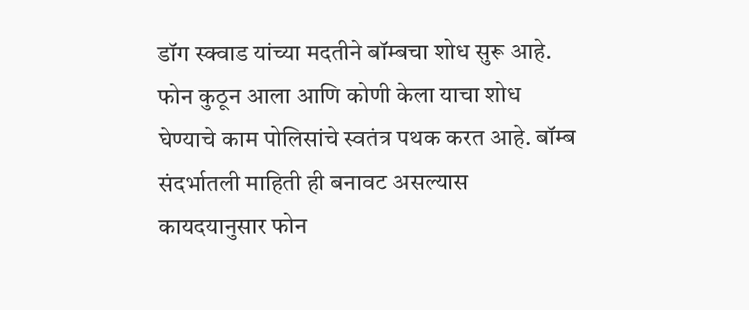डॉग स्क्वाड यांच्या मदतीने बॉम्बचा शोध सुरू आहे. फोन कुठून आला आणि कोणी केला याचा शोध घेण्याचे काम पोलिसांचे स्वतंत्र पथक करत आहे. बॉम्ब संदर्भातली माहिती ही बनावट असल्यास कायदयानुसार फोन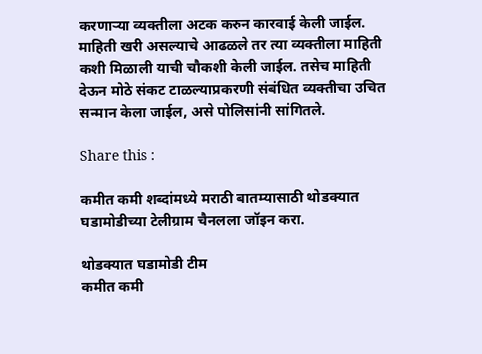करणाऱ्या व्यक्तीला अटक करुन कारवाई केली जाईल. माहिती खरी असल्याचे आढळले तर त्या व्यक्तीला माहिती कशी मिळाली याची चौकशी केली जाईल. तसेच माहिती देऊन मोठे संकट टाळल्याप्रकरणी संबंधित व्यक्तीचा उचित सन्मान केला जाईल, असे पोलिसांनी सांगितले.

Share this :

कमीत कमी शब्दांमध्ये मराठी बातम्यासाठी थोडक्यात घडामोडीच्या टेलीग्राम चैनलला जॉइन करा.

थोडक्यात घडामोडी टीम
कमीत कमी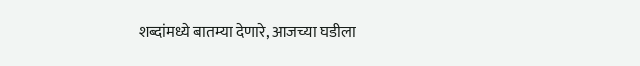शब्दांमध्ये बातम्या देणारे, आजच्या घडीला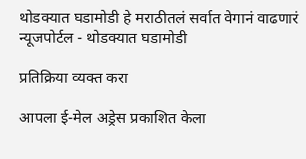थोडक्यात घडामोडी हे मराठीतलं सर्वात वेगानं वाढणारं न्यूजपोर्टल - थोडक्यात घडामोडी

प्रतिक्रिया व्यक्त करा

आपला ई-मेल अड्रेस प्रकाशित केला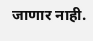जाणार नाही.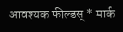आवश्यक फील्डस् * मार्क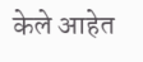केले आहेत